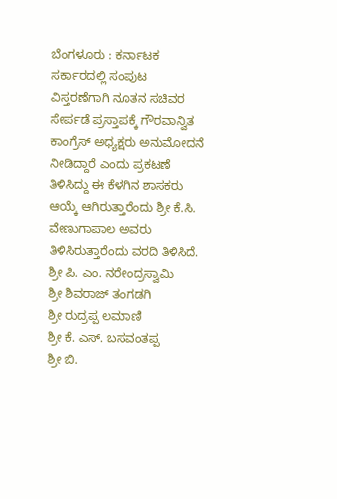ಬೆಂಗಳೂರು : ಕರ್ನಾಟಕ ಸರ್ಕಾರದಲ್ಲಿ ಸಂಪುಟ ವಿಸ್ತರಣೆಗಾಗಿ ನೂತನ ಸಚಿವರ ಸೇರ್ಪಡೆ ಪ್ರಸ್ತಾಪಕ್ಕೆ ಗೌರವಾನ್ವಿತ ಕಾಂಗ್ರೆಸ್ ಅಧ್ಯಕ್ಷರು ಅನುಮೋದನೆ ನೀಡಿದ್ದಾರೆ ಎಂದು ಪ್ರಕಟಣೆ ತಿಳಿಸಿದ್ದು ಈ ಕೆಳಗಿನ ಶಾಸಕರು ಆಯ್ಕೆ ಆಗಿರುತ್ತಾರೆಂದು ಶ್ರೀ ಕೆ.ಸಿ. ವೇಣುಗಾಪಾಲ ಅವರು ತಿಳಿಸಿರುತ್ತಾರೆಂದು ವರದಿ ತಿಳಿಸಿದೆ.
ಶ್ರೀ ಪಿ. ಎಂ. ನರೇಂದ್ರಸ್ವಾಮಿ
ಶ್ರೀ ಶಿವರಾಜ್ ತಂಗಡಗಿ
ಶ್ರೀ ರುದ್ರಪ್ಪ ಲಮಾಣಿ
ಶ್ರೀ ಕೆ. ಎಸ್. ಬಸವಂತಪ್ಪ
ಶ್ರೀ ಬಿ.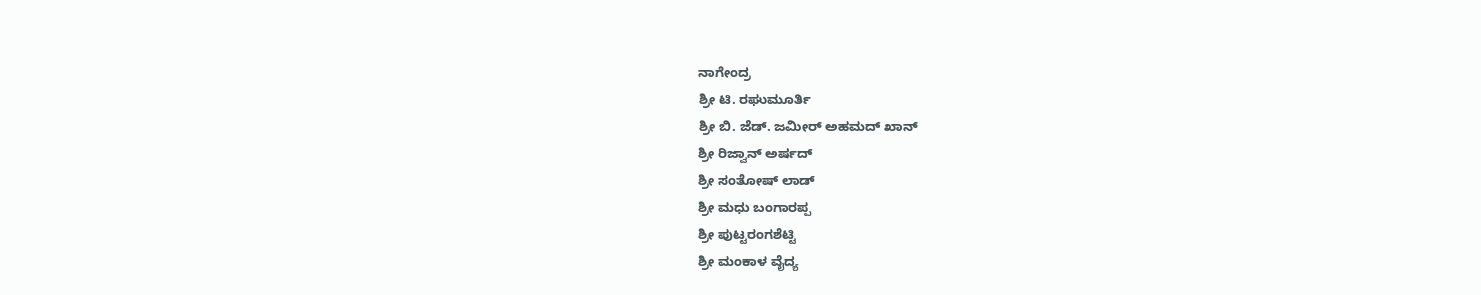ನಾಗೇಂದ್ರ
ಶ್ರೀ ಟಿ. ರಘುಮೂರ್ತಿ
ಶ್ರೀ ಬಿ. ಜೆಡ್. ಜಮೀರ್ ಅಹಮದ್ ಖಾನ್
ಶ್ರೀ ರಿಜ್ವಾನ್ ಅರ್ಷದ್
ಶ್ರೀ ಸಂತೋಷ್ ಲಾಡ್
ಶ್ರೀ ಮಧು ಬಂಗಾರಪ್ಪ
ಶ್ರೀ ಪುಟ್ಟರಂಗಶೆಟ್ಟಿ
ಶ್ರೀ ಮಂಕಾಳ ವೈದ್ಯ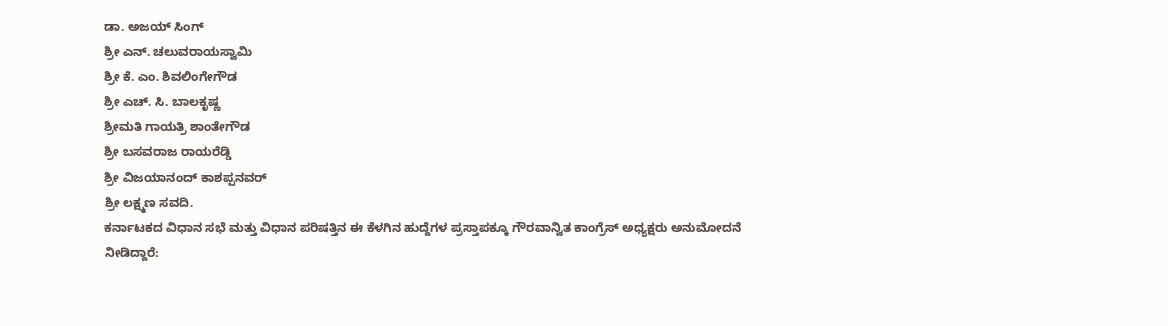ಡಾ. ಅಜಯ್ ಸಿಂಗ್
ಶ್ರೀ ಎನ್. ಚಲುವರಾಯಸ್ವಾಮಿ
ಶ್ರೀ ಕೆ. ಎಂ. ಶಿವಲಿಂಗೇಗೌಡ
ಶ್ರೀ ಎಚ್. ಸಿ. ಬಾಲಕೃಷ್ಣ
ಶ್ರೀಮತಿ ಗಾಯತ್ರಿ ಶಾಂತೇಗೌಡ
ಶ್ರೀ ಬಸವರಾಜ ರಾಯರೆಡ್ಡಿ
ಶ್ರೀ ವಿಜಯಾನಂದ್ ಕಾಶಪ್ಪನವರ್
ಶ್ರೀ ಲಕ್ಷ್ಮಣ ಸವದಿ.
ಕರ್ನಾಟಕದ ವಿಧಾನ ಸಭೆ ಮತ್ತು ವಿಧಾನ ಪರಿಷತ್ತಿನ ಈ ಕೆಳಗಿನ ಹುದ್ದೆಗಳ ಪ್ರಸ್ತಾಪಕ್ಕೂ ಗೌರವಾನ್ವಿತ ಕಾಂಗ್ರೆಸ್ ಅಧ್ಯಕ್ಷರು ಅನುಮೋದನೆ ನೀಡಿದ್ದಾರೆ: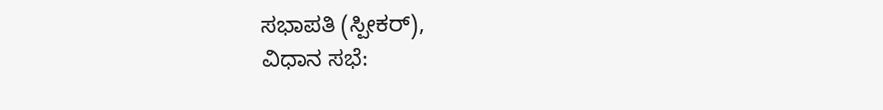ಸಭಾಪತಿ (ಸ್ಪೀಕರ್),
ವಿಧಾನ ಸಭೆ: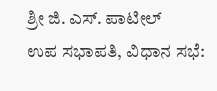ಶ್ರೀ ಜಿ. ಎಸ್. ಪಾಟೀಲ್
ಉಪ ಸಭಾಪತಿ, ವಿಧಾನ ಸಭೆ: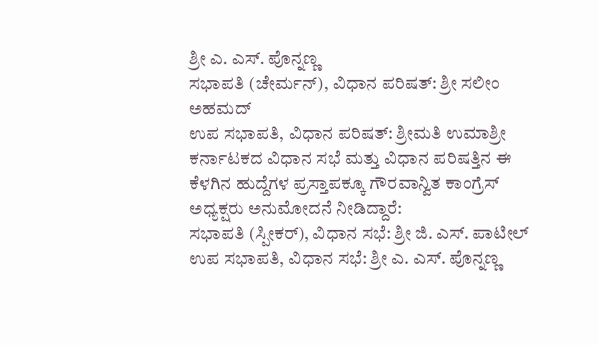ಶ್ರೀ ಎ. ಎಸ್. ಪೊನ್ನಣ್ಣ
ಸಭಾಪತಿ (ಚೇರ್ಮನ್), ವಿಧಾನ ಪರಿಷತ್: ಶ್ರೀ ಸಲೀಂ ಅಹಮದ್
ಉಪ ಸಭಾಪತಿ, ವಿಧಾನ ಪರಿಷತ್: ಶ್ರೀಮತಿ ಉಮಾಶ್ರೀ
ಕರ್ನಾಟಕದ ವಿಧಾನ ಸಭೆ ಮತ್ತು ವಿಧಾನ ಪರಿಷತ್ತಿನ ಈ ಕೆಳಗಿನ ಹುದ್ದೆಗಳ ಪ್ರಸ್ತಾಪಕ್ಕೂ ಗೌರವಾನ್ವಿತ ಕಾಂಗ್ರೆಸ್ ಅಧ್ಯಕ್ಷರು ಅನುಮೋದನೆ ನೀಡಿದ್ದಾರೆ:
ಸಭಾಪತಿ (ಸ್ಪೀಕರ್), ವಿಧಾನ ಸಭೆ: ಶ್ರೀ ಜಿ. ಎಸ್. ಪಾಟೀಲ್
ಉಪ ಸಭಾಪತಿ, ವಿಧಾನ ಸಭೆ: ಶ್ರೀ ಎ. ಎಸ್. ಪೊನ್ನಣ್ಣ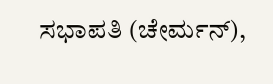ಸಭಾಪತಿ (ಚೇರ್ಮನ್),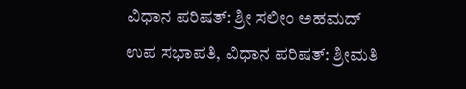ವಿಧಾನ ಪರಿಷತ್: ಶ್ರೀ ಸಲೀಂ ಅಹಮದ್
ಉಪ ಸಭಾಪತಿ, ವಿಧಾನ ಪರಿಷತ್: ಶ್ರೀಮತಿ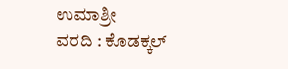ಉಮಾಶ್ರೀ
ವರದಿ : ಕೊಡಕ್ಕಲ್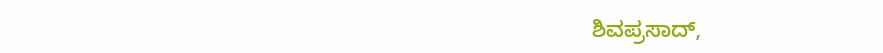ಶಿವಪ್ರಸಾದ್,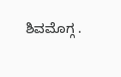ಶಿವಮೊಗ್ಗ .